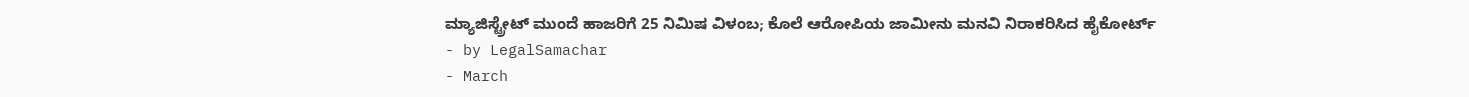ಮ್ಯಾಜಿಸ್ಟ್ರೇಟ್ ಮುಂದೆ ಹಾಜರಿಗೆ 25 ನಿಮಿಷ ವಿಳಂಬ; ಕೊಲೆ ಆರೋಪಿಯ ಜಾಮೀನು ಮನವಿ ನಿರಾಕರಿಸಿದ ಹೈಕೋರ್ಟ್
- by LegalSamachar
- March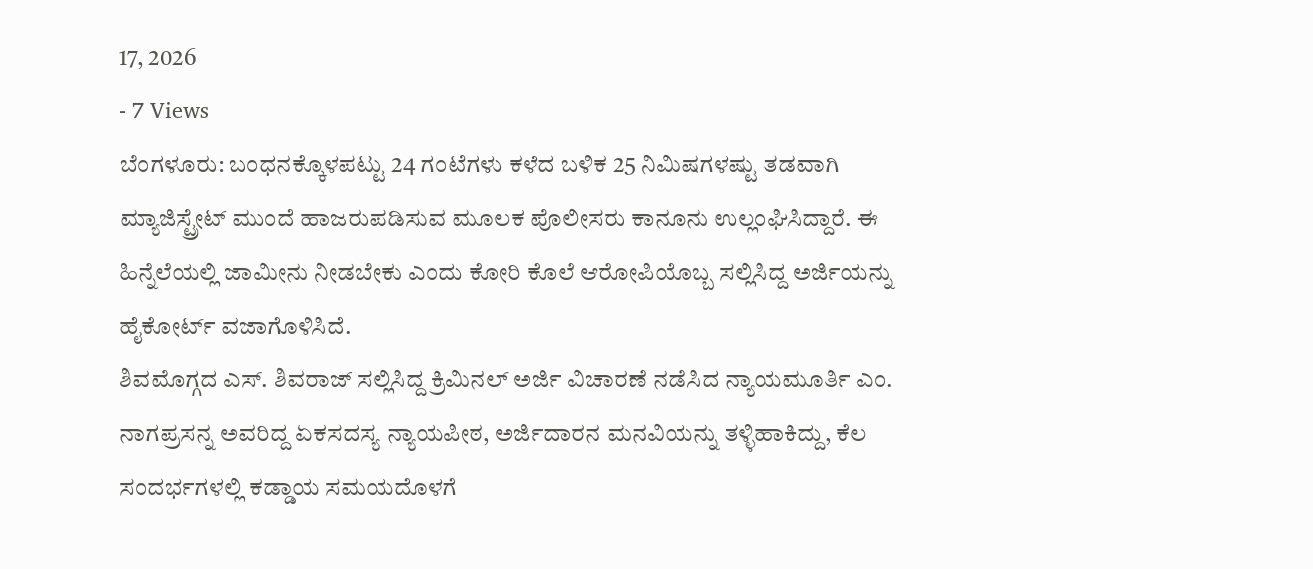17, 2026
- 7 Views
ಬೆಂಗಳೂರು: ಬಂಧನಕ್ಕೊಳಪಟ್ಟು 24 ಗಂಟೆಗಳು ಕಳೆದ ಬಳಿಕ 25 ನಿಮಿಷಗಳಷ್ಟು ತಡವಾಗಿ ಮ್ಯಾಜಿಸ್ಟ್ರೇಟ್ ಮುಂದೆ ಹಾಜರುಪಡಿಸುವ ಮೂಲಕ ಪೊಲೀಸರು ಕಾನೂನು ಉಲ್ಲಂಘಿಸಿದ್ದಾರೆ. ಈ ಹಿನ್ನೆಲೆಯಲ್ಲಿ ಜಾಮೀನು ನೀಡಬೇಕು ಎಂದು ಕೋರಿ ಕೊಲೆ ಆರೋಪಿಯೊಬ್ಬ ಸಲ್ಲಿಸಿದ್ದ ಅರ್ಜಿಯನ್ನು ಹೈಕೋರ್ಟ್ ವಜಾಗೊಳಿಸಿದೆ.
ಶಿವಮೊಗ್ಗದ ಎಸ್. ಶಿವರಾಜ್ ಸಲ್ಲಿಸಿದ್ದ ಕ್ರಿಮಿನಲ್ ಅರ್ಜಿ ವಿಚಾರಣೆ ನಡೆಸಿದ ನ್ಯಾಯಮೂರ್ತಿ ಎಂ. ನಾಗಪ್ರಸನ್ನ ಅವರಿದ್ದ ಏಕಸದಸ್ಯ ನ್ಯಾಯಪೀಠ, ಅರ್ಜಿದಾರನ ಮನವಿಯನ್ನು ತಳ್ಳಿಹಾಕಿದ್ದು, ಕೆಲ ಸಂದರ್ಭಗಳಲ್ಲಿ ಕಡ್ಡಾಯ ಸಮಯದೊಳಗೆ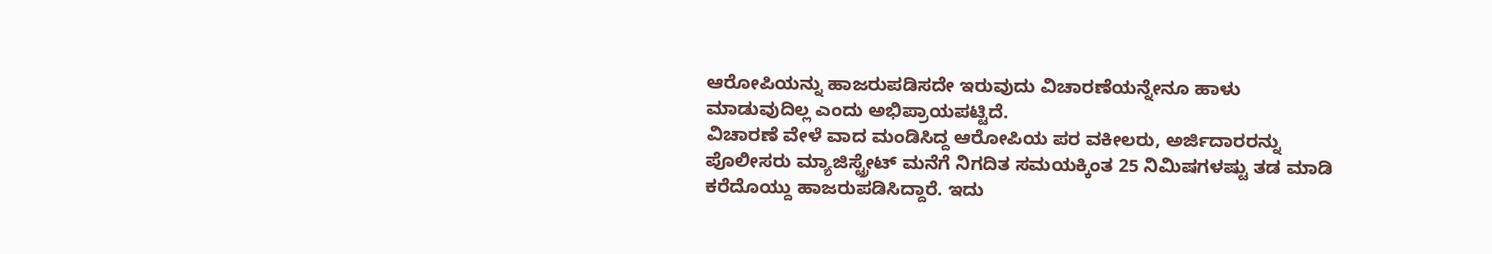ಆರೋಪಿಯನ್ನು ಹಾಜರುಪಡಿಸದೇ ಇರುವುದು ವಿಚಾರಣೆಯನ್ನೇನೂ ಹಾಳು ಮಾಡುವುದಿಲ್ಲ ಎಂದು ಅಭಿಪ್ರಾಯಪಟ್ಟಿದೆ.
ವಿಚಾರಣೆ ವೇಳೆ ವಾದ ಮಂಡಿಸಿದ್ದ ಆರೋಪಿಯ ಪರ ವಕೀಲರು, ಅರ್ಜಿದಾರರನ್ನು ಪೊಲೀಸರು ಮ್ಯಾಜಿಸ್ಟ್ರೇಟ್ ಮನೆಗೆ ನಿಗದಿತ ಸಮಯಕ್ಕಿಂತ 25 ನಿಮಿಷಗಳಷ್ಟು ತಡ ಮಾಡಿ ಕರೆದೊಯ್ದು ಹಾಜರುಪಡಿಸಿದ್ದಾರೆ. ಇದು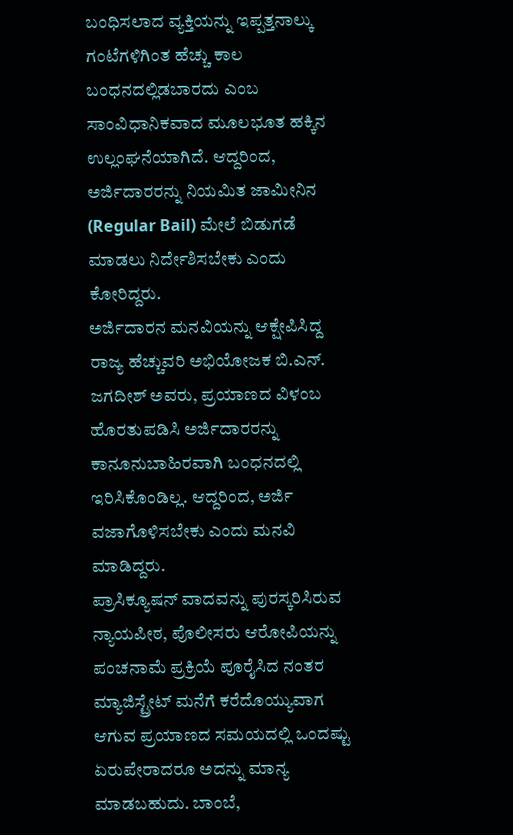ಬಂಧಿಸಲಾದ ವ್ಯಕ್ತಿಯನ್ನು ಇಪ್ಪತ್ತನಾಲ್ಕು ಗಂಟೆಗಳಿಗಿಂತ ಹೆಚ್ಚು ಕಾಲ ಬಂಧನದಲ್ಲಿಡಬಾರದು ಎಂಬ ಸಾಂವಿಧಾನಿಕವಾದ ಮೂಲಭೂತ ಹಕ್ಕಿನ ಉಲ್ಲಂಘನೆಯಾಗಿದೆ. ಆದ್ದರಿಂದ, ಅರ್ಜಿದಾರರನ್ನು ನಿಯಮಿತ ಜಾಮೀನಿನ (Regular Bail) ಮೇಲೆ ಬಿಡುಗಡೆ ಮಾಡಲು ನಿರ್ದೇಶಿಸಬೇಕು ಎಂದು ಕೋರಿದ್ದರು.
ಅರ್ಜಿದಾರನ ಮನವಿಯನ್ನು ಆಕ್ಷೇಪಿಸಿದ್ದ ರಾಜ್ಯ ಹೆಚ್ಚುವರಿ ಅಭಿಯೋಜಕ ಬಿ.ಎನ್. ಜಗದೀಶ್ ಅವರು, ಪ್ರಯಾಣದ ವಿಳಂಬ ಹೊರತುಪಡಿಸಿ ಅರ್ಜಿದಾರರನ್ನು ಕಾನೂನುಬಾಹಿರವಾಗಿ ಬಂಧನದಲ್ಲಿ ಇರಿಸಿಕೊಂಡಿಲ್ಲ. ಆದ್ದರಿಂದ, ಅರ್ಜಿ ವಜಾಗೊಳಿಸಬೇಕು ಎಂದು ಮನವಿ ಮಾಡಿದ್ದರು.
ಪ್ರಾಸಿಕ್ಯೂಷನ್ ವಾದವನ್ನು ಪುರಸ್ಕರಿಸಿರುವ ನ್ಯಾಯಪೀಠ, ಪೊಲೀಸರು ಆರೋಪಿಯನ್ನು ಪಂಚನಾಮೆ ಪ್ರಕ್ರಿಯೆ ಪೂರೈಸಿದ ನಂತರ ಮ್ಯಾಜಿಸ್ಟ್ರೇಟ್ ಮನೆಗೆ ಕರೆದೊಯ್ಯುವಾಗ ಆಗುವ ಪ್ರಯಾಣದ ಸಮಯದಲ್ಲಿ ಒಂದಷ್ಟು ಏರುಪೇರಾದರೂ ಅದನ್ನು ಮಾನ್ಯ ಮಾಡಬಹುದು. ಬಾಂಬೆ,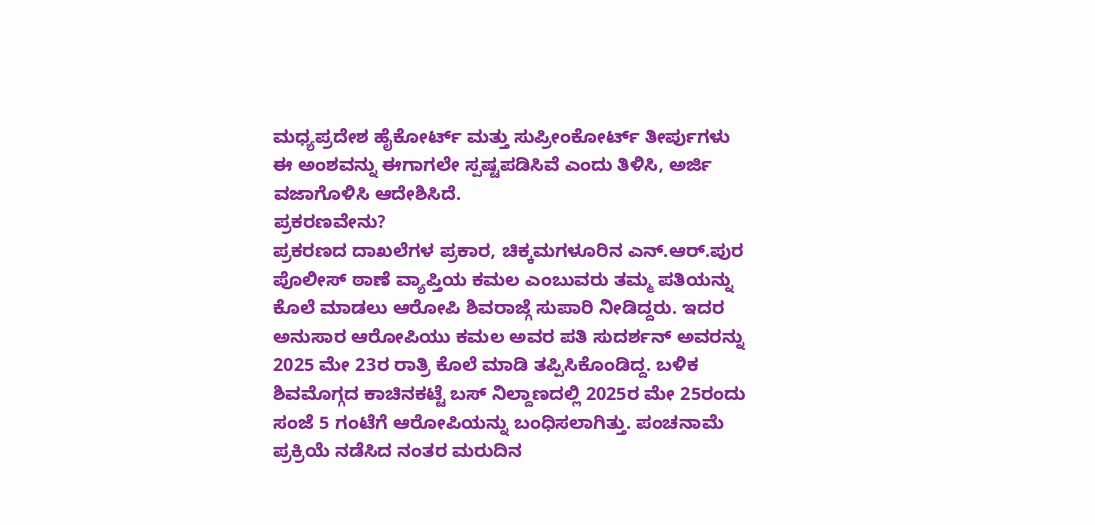ಮಧ್ಯಪ್ರದೇಶ ಹೈಕೋರ್ಟ್ ಮತ್ತು ಸುಪ್ರೀಂಕೋರ್ಟ್ ತೀರ್ಪುಗಳು ಈ ಅಂಶವನ್ನು ಈಗಾಗಲೇ ಸ್ಪಷ್ಟಪಡಿಸಿವೆ ಎಂದು ತಿಳಿಸಿ, ಅರ್ಜಿ ವಜಾಗೊಳಿಸಿ ಆದೇಶಿಸಿದೆ.
ಪ್ರಕರಣವೇನು?
ಪ್ರಕರಣದ ದಾಖಲೆಗಳ ಪ್ರಕಾರ, ಚಿಕ್ಕಮಗಳೂರಿನ ಎನ್.ಆರ್.ಪುರ ಪೊಲೀಸ್ ಠಾಣೆ ವ್ಯಾಪ್ತಿಯ ಕಮಲ ಎಂಬುವರು ತಮ್ಮ ಪತಿಯನ್ನು ಕೊಲೆ ಮಾಡಲು ಆರೋಪಿ ಶಿವರಾಜ್ಗೆ ಸುಪಾರಿ ನೀಡಿದ್ದರು. ಇದರ ಅನುಸಾರ ಆರೋಪಿಯು ಕಮಲ ಅವರ ಪತಿ ಸುದರ್ಶನ್ ಅವರನ್ನು 2025 ಮೇ 23ರ ರಾತ್ರಿ ಕೊಲೆ ಮಾಡಿ ತಪ್ಪಿಸಿಕೊಂಡಿದ್ದ. ಬಳಿಕ ಶಿವಮೊಗ್ಗದ ಕಾಚಿನಕಟ್ಟೆ ಬಸ್ ನಿಲ್ದಾಣದಲ್ಲಿ 2025ರ ಮೇ 25ರಂದು ಸಂಜೆ 5 ಗಂಟೆಗೆ ಆರೋಪಿಯನ್ನು ಬಂಧಿಸಲಾಗಿತ್ತು. ಪಂಚನಾಮೆ ಪ್ರಕ್ರಿಯೆ ನಡೆಸಿದ ನಂತರ ಮರುದಿನ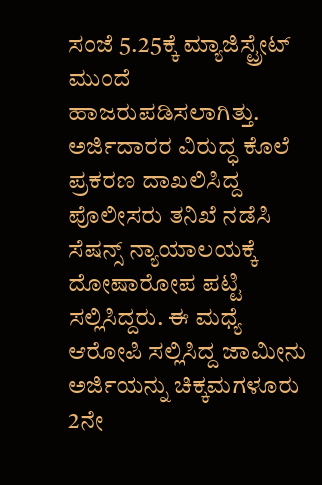ಸಂಜೆ 5.25ಕ್ಕೆ ಮ್ಯಾಜಿಸ್ಟ್ರೇಟ್ ಮುಂದೆ ಹಾಜರುಪಡಿಸಲಾಗಿತ್ತು.
ಅರ್ಜಿದಾರರ ವಿರುದ್ಧ ಕೊಲೆ ಪ್ರಕರಣ ದಾಖಲಿಸಿದ್ದ ಪೊಲೀಸರು ತನಿಖೆ ನಡೆಸಿ ಸೆಷನ್ಸ್ ನ್ಯಾಯಾಲಯಕ್ಕೆ ದೋಷಾರೋಪ ಪಟ್ಟಿ ಸಲ್ಲಿಸಿದ್ದರು. ಈ ಮಧ್ಯೆ ಆರೋಪಿ ಸಲ್ಲಿಸಿದ್ದ ಜಾಮೀನು ಅರ್ಜಿಯನ್ನು ಚಿಕ್ಕಮಗಳೂರು 2ನೇ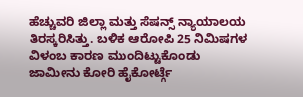ಹೆಚ್ಚುವರಿ ಜಿಲ್ಲಾ ಮತ್ತು ಸೆಷನ್ಸ್ ನ್ಯಾಯಾಲಯ ತಿರಸ್ಕರಿಸಿತ್ತು. ಬಳಿಕ ಆರೋಪಿ 25 ನಿಮಿಷಗಳ ವಿಳಂಬ ಕಾರಣ ಮುಂದಿಟ್ಟುಕೊಂಡು ಜಾಮೀನು ಕೋರಿ ಹೈಕೋರ್ಟ್ಗೆ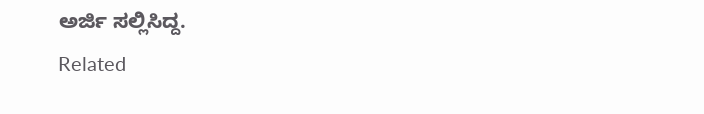ಅರ್ಜಿ ಸಲ್ಲಿಸಿದ್ದ.
Related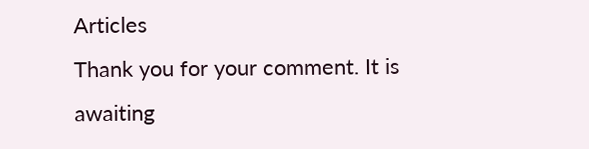Articles
Thank you for your comment. It is awaiting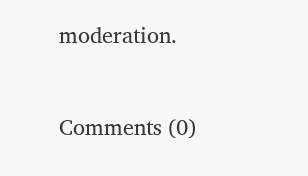moderation.


Comments (0)